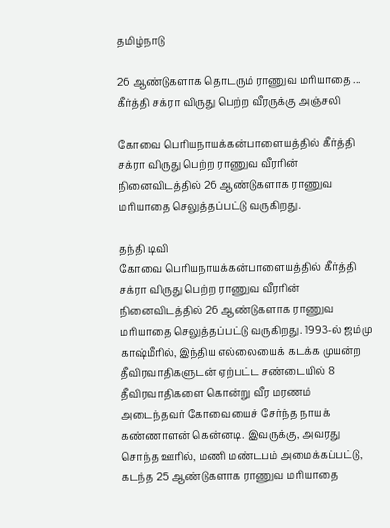தமிழ்நாடு

26 ஆண்டுகளாக தொடரும் ராணுவ மரியாதை ... கீர்த்தி சக்ரா விருது பெற்ற வீர‌ருக்கு அஞ்சலி

கோவை பெரியநாயக்கன்பாளையத்தில் கீர்த்தி சக்ரா விருது பெற்ற ராணுவ வீரரின் நினைவிடத்தில் 26 ஆண்டுகளாக ராணுவ மரியாதை செலுத்தப்பட்டு வருகிறது.

தந்தி டிவி
கோவை பெரியநாயக்கன்பாளையத்தில் கீர்த்தி சக்ரா விருது பெற்ற ராணுவ வீரரின் நினைவிடத்தில் 26 ஆண்டுகளாக ராணுவ மரியாதை செலுத்தப்பட்டு வருகிறது. 1993-ல் ஜம்மு காஷ்மீரில், இந்திய எல்லையைக் கடக்க முயன்ற தீவிரவாதிகளுடன் ஏற்பட்ட சண்டையில் 8 தீவிரவாதிகளை கொன்று வீர மரணம் அடைந்தவர் கோவையைச் சேர்ந்த நாயக் கண்ணாளன் கென்னடி. இவருக்கு, அவரது சொந்த ஊரில், மணி மண்டபம் அமைக்கப்பட்டு, கடந்த 25 ஆண்டுகளாக ராணுவ மரியாதை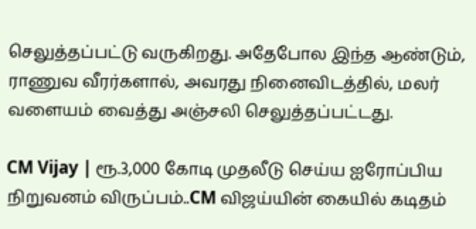செலுத்தப்பட்டு வருகிறது. அதேபோல இந்த ஆண்டும், ராணுவ வீர‌ர்களால், அவரது நினைவிடத்தில், மலர் வளையம் வைத்து அஞ்சலி செலுத்தப்பட்டது.

CM Vijay | ரூ.3,000 கோடி முதலீடு செய்ய ஐரோப்பிய நிறுவனம் விருப்பம்..CM விஜய்யின் கையில் கடிதம்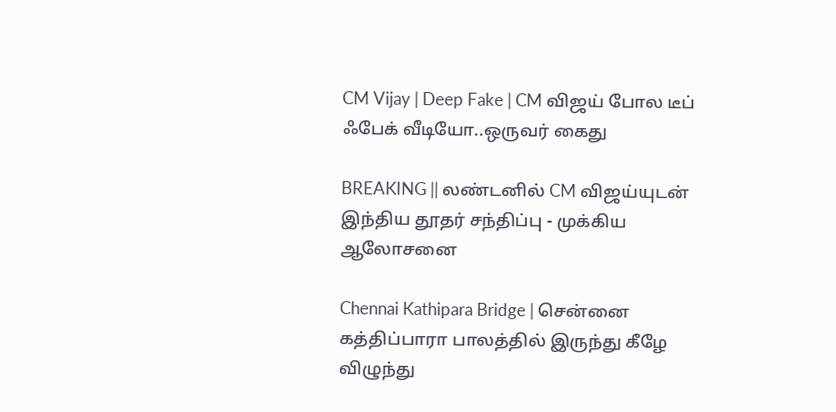CM Vijay | Deep Fake | CM விஜய் போல டீப் ஃபேக் வீடியோ..ஒருவர் கைது

BREAKING || லண்டனில் CM விஜய்யுடன் இந்திய தூதர் சந்திப்பு - முக்கிய ஆலோசனை

Chennai Kathipara Bridge | சென்னை கத்திப்பாரா பாலத்தில் இருந்து கீழே விழுந்து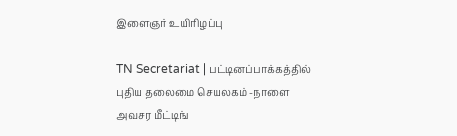இளைஞர் உயிரிழப்பு

TN Secretariat | பட்டினப்பாக்கத்தில் புதிய தலைமை செயலகம் -நாளை அவசர மீட்டிங்